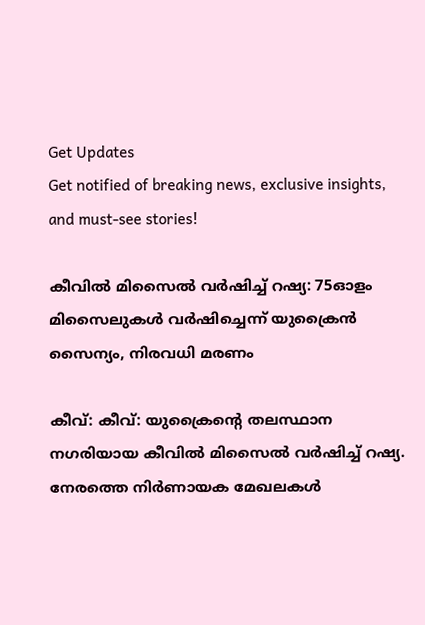Get Updates
Get notified of breaking news, exclusive insights, and must-see stories!

കീവില്‍ മിസൈല്‍ വര്‍ഷിച്ച് റഷ്യ: 75ഓളം മിസൈലുകള്‍ വര്‍ഷിച്ചെന്ന് യുക്രൈന്‍ സൈന്യം, നിരവധി മരണം

കീവ്: കീവ്: യുക്രൈന്റെ തലസ്ഥാന നഗരിയായ കീവില്‍ മിസൈല്‍ വര്‍ഷിച്ച് റഷ്യ. നേരത്തെ നിര്‍ണായക മേഖലകള്‍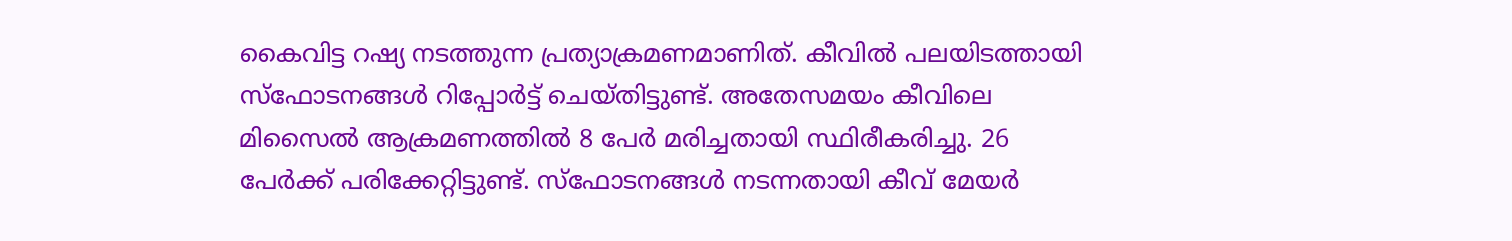കൈവിട്ട റഷ്യ നടത്തുന്ന പ്രത്യാക്രമണമാണിത്. കീവില്‍ പലയിടത്തായി സ്‌ഫോടനങ്ങള്‍ റിപ്പോര്‍ട്ട് ചെയ്തിട്ടുണ്ട്. അതേസമയം കീവിലെ മിസൈല്‍ ആക്രമണത്തില്‍ 8 പേര്‍ മരിച്ചതായി സ്ഥിരീകരിച്ചു. 26 പേര്‍ക്ക് പരിക്കേറ്റിട്ടുണ്ട്. സ്‌ഫോടനങ്ങള്‍ നടന്നതായി കീവ് മേയര്‍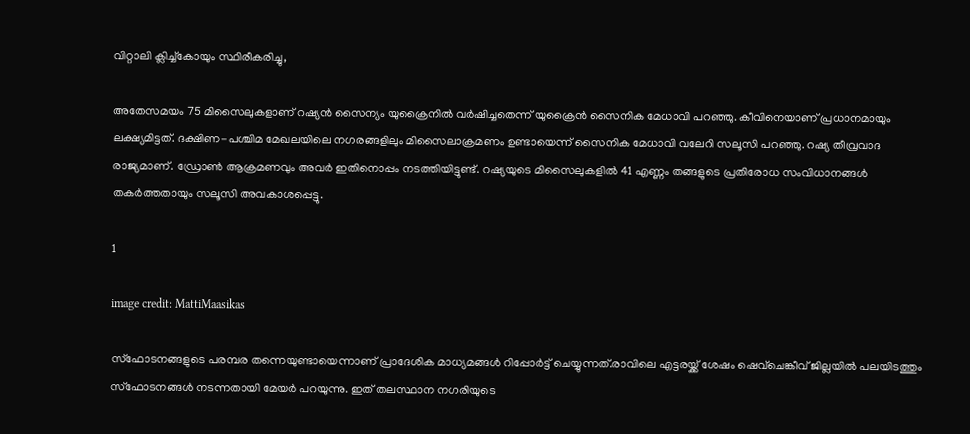വിറ്റാലി ക്ലിച്ച്‌കോയും സ്ഥിരീകരിച്ചു,

അതേസമയം 75 മിസൈലുകളാണ് റഷ്യന്‍ സൈന്യം യുക്രൈനില്‍ വര്‍ഷിച്ചതെന്ന് യുക്രൈന്‍ സൈനിക മേധാവി പറഞ്ഞു. കീവിനെയാണ് പ്രധാനമായും ലക്ഷ്യമിട്ടത്. ദക്ഷിണ-പശ്ചിമ മേഖലയിലെ നഗരങ്ങളിലും മിസൈലാക്രമണം ഉണ്ടായെന്ന് സൈനിക മേധാവി വലേറി സലൂസി പറഞ്ഞു. റഷ്യ തീവ്രവാദ രാജ്യമാണ്. ഡ്രോണ്‍ ആക്രമണവും അവര്‍ ഇതിനൊപ്പം നടത്തിയിട്ടുണ്ട്. റഷ്യയുടെ മിസൈലുകളില്‍ 41 എണ്ണം തങ്ങളുടെ പ്രതിരോധ സംവിധാനങ്ങള്‍ തകര്‍ത്തതായും സലൂസി അവകാശപ്പെട്ടു.

1

image credit: MattiMaasikas

സ്‌ഫോടനങ്ങളുടെ പരമ്പര തന്നെയുണ്ടായെന്നാണ് പ്രാദേശിക മാധ്യമങ്ങള്‍ റിപ്പോര്‍ട്ട് ചെയ്യുന്നത്.രാവിലെ എട്ടരയ്ക്ക് ശേഷം ഷെവ്‌ചെങ്കീവ് ജില്ലയില്‍ പലയിടത്തും സ്‌ഫോടനങ്ങള്‍ നടന്നതായി മേയര്‍ പറയുന്നു. ഇത് തലസ്ഥാന നഗരിയുടെ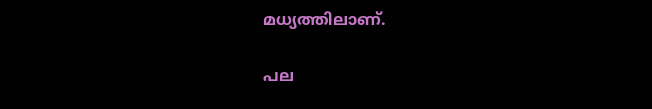മധ്യത്തിലാണ്.

പല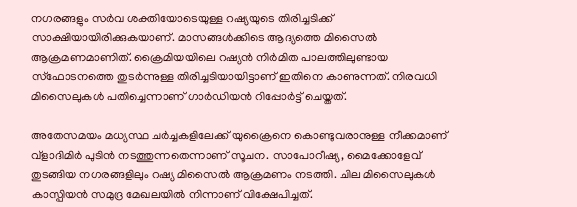നഗരങ്ങളും സര്‍വ ശക്തിയോടെയുള്ള റഷ്യയുടെ തിരിച്ചടിക്ക് സാക്ഷിയായിരിക്കുകയാണ്. മാസങ്ങള്‍ക്കിടെ ആദ്യത്തെ മിസൈല്‍ ആക്രമണമാണിത്. ക്രൈമിയയിലെ റഷ്യന്‍ നിര്‍മിത പാലത്തിലുണ്ടായ സ്‌ഫോടനത്തെ തുടര്‍ന്നുള്ള തിരിച്ചടിയായിട്ടാണ് ഇതിനെ കാണുന്നത്. നിരവധി മിസൈലുകള്‍ പതിച്ചെന്നാണ് ഗാര്‍ഡിയന്‍ റിപ്പോര്‍ട്ട് ചെയ്തത്.

അതേസമയം മധ്യസ്ഥ ചര്‍ച്ചകളിലേക്ക് യുക്രൈനെ കൊണ്ടുവരാനുള്ള നീക്കമാണ് വ്‌ളാദിമിര്‍ പുടിന്‍ നടത്തുന്നതെന്നാണ് സൂചന. സാപോറീഷ്യ, മൈക്കോളേവ് തുടങ്ങിയ നഗരങ്ങളിലും റഷ്യ മിസൈല്‍ ആക്രമണം നടത്തി. ചില മിസൈലുകള്‍ കാസ്പിയന്‍ സമുദ്ര മേഖലയില്‍ നിന്നാണ് വിക്ഷേപിച്ചത്.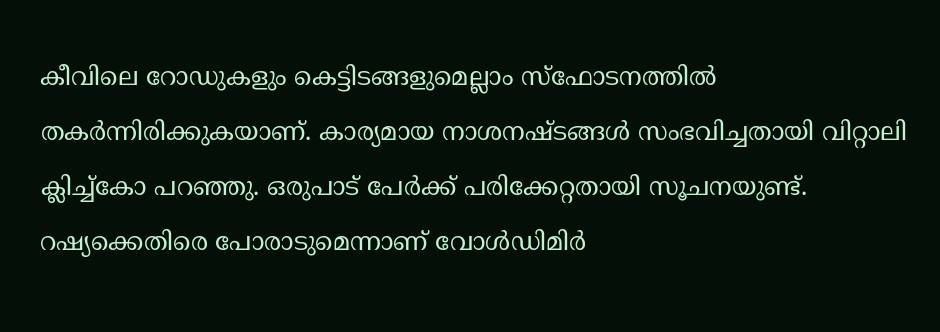കീവിലെ റോഡുകളും കെട്ടിടങ്ങളുമെല്ലാം സ്‌ഫോടനത്തില്‍ തകര്‍ന്നിരിക്കുകയാണ്. കാര്യമായ നാശനഷ്ടങ്ങള്‍ സംഭവിച്ചതായി വിറ്റാലി ക്ലിച്ച്‌കോ പറഞ്ഞു. ഒരുപാട് പേര്‍ക്ക് പരിക്കേറ്റതായി സൂചനയുണ്ട്. റഷ്യക്കെതിരെ പോരാടുമെന്നാണ് വോള്‍ഡിമിര്‍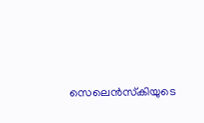സെലെന്‍സ്‌കിയുടെ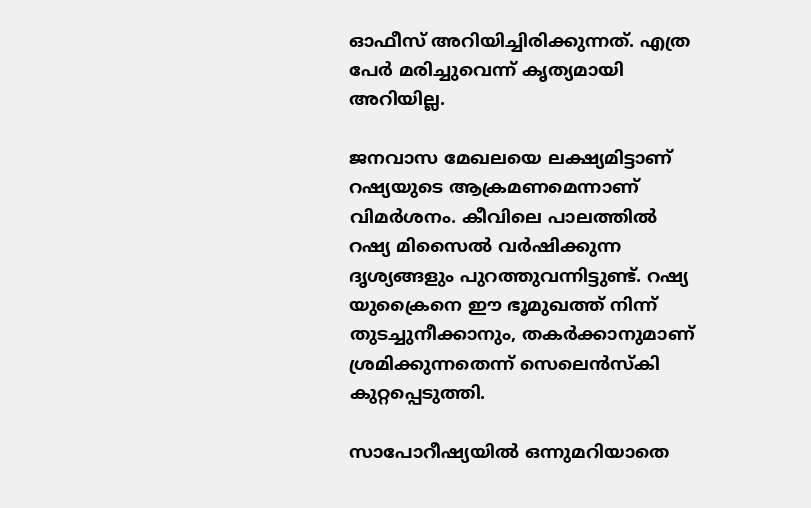ഓഫീസ് അറിയിച്ചിരിക്കുന്നത്. എത്ര പേര്‍ മരിച്ചുവെന്ന് കൃത്യമായി അറിയില്ല.

ജനവാസ മേഖലയെ ലക്ഷ്യമിട്ടാണ് റഷ്യയുടെ ആക്രമണമെന്നാണ് വിമര്‍ശനം. കീവിലെ പാലത്തില്‍ റഷ്യ മിസൈല്‍ വര്‍ഷിക്കുന്ന ദൃശ്യങ്ങളും പുറത്തുവന്നിട്ടുണ്ട്. റഷ്യ യുക്രൈനെ ഈ ഭൂമുഖത്ത് നിന്ന് തുടച്ചുനീക്കാനും, തകര്‍ക്കാനുമാണ് ശ്രമിക്കുന്നതെന്ന് സെലെന്‍സ്‌കി കുറ്റപ്പെടുത്തി.

സാപോറീഷ്യയില്‍ ഒന്നുമറിയാതെ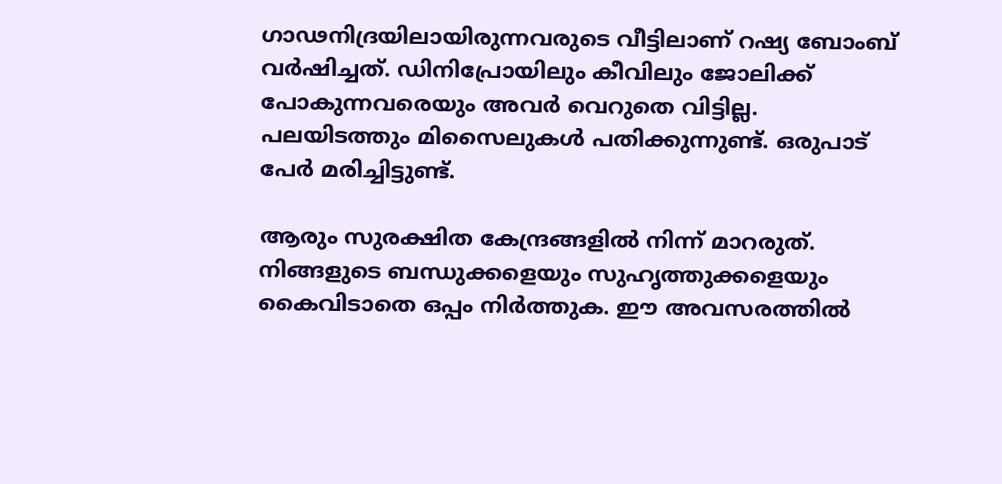ഗാഢനിദ്രയിലായിരുന്നവരുടെ വീട്ടിലാണ് റഷ്യ ബോംബ് വര്‍ഷിച്ചത്. ഡിനിപ്രോയിലും കീവിലും ജോലിക്ക് പോകുന്നവരെയും അവര്‍ വെറുതെ വിട്ടില്ല. പലയിടത്തും മിസൈലുകള്‍ പതിക്കുന്നുണ്ട്. ഒരുപാട് പേര്‍ മരിച്ചിട്ടുണ്ട്.

ആരും സുരക്ഷിത കേന്ദ്രങ്ങളില്‍ നിന്ന് മാറരുത്. നിങ്ങളുടെ ബന്ധുക്കളെയും സുഹൃത്തുക്കളെയും കൈവിടാതെ ഒപ്പം നിര്‍ത്തുക. ഈ അവസരത്തില്‍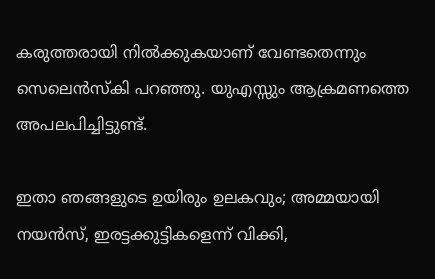കരുത്തരായി നില്‍ക്കുകയാണ് വേണ്ടതെന്നും സെലെന്‍സ്‌കി പറഞ്ഞു. യുഎസ്സും ആക്രമണത്തെ അപലപിച്ചിട്ടുണ്ട്.

ഇതാ ഞങ്ങളുടെ ഉയിരും ഉലകവും; അമ്മയായി നയന്‍സ്, ഇരട്ടക്കുട്ടികളെന്ന് വിക്കി,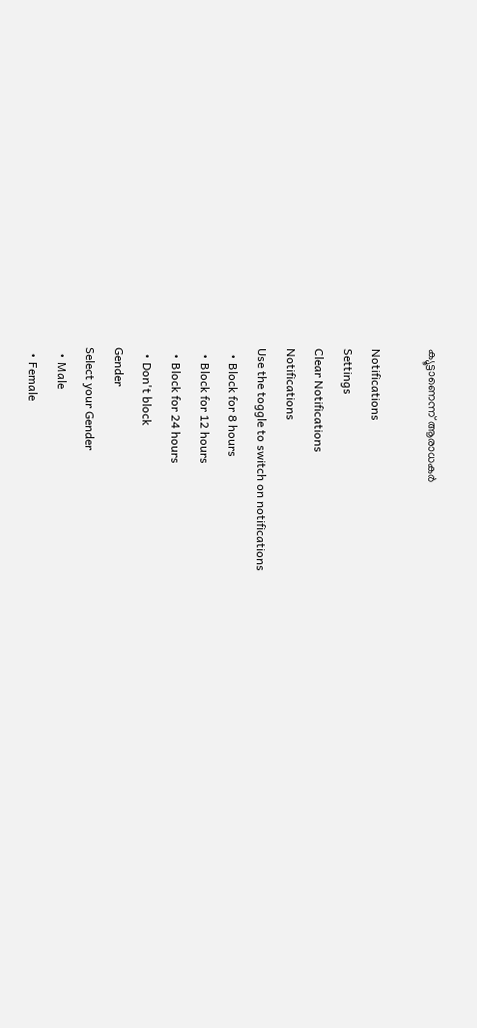ക്യൂട്ടാണെന്ന് ആരാധകര്‍

Notifications
Settings
Clear Notifications
Notifications
Use the toggle to switch on notifications
  • Block for 8 hours
  • Block for 12 hours
  • Block for 24 hours
  • Don't block
Gender
Select your Gender
  • Male
  • Female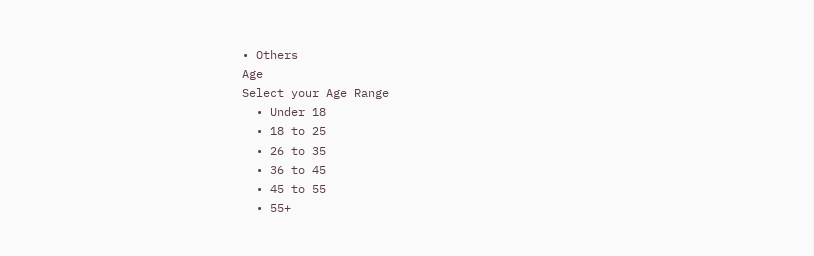• Others
Age
Select your Age Range
  • Under 18
  • 18 to 25
  • 26 to 35
  • 36 to 45
  • 45 to 55
  • 55+